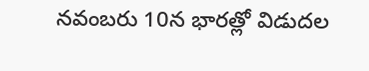నవంబరు 10న భారత్లో విడుదల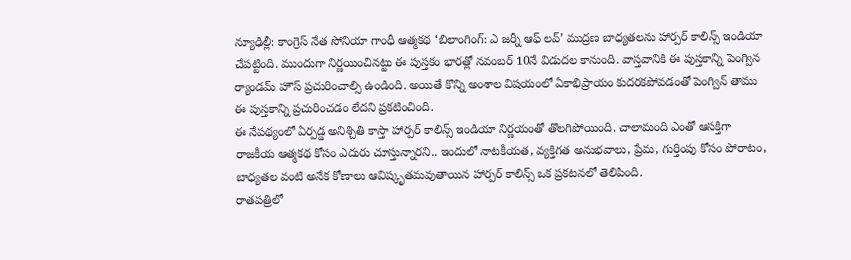న్యూఢిల్లీ: కాంగ్రెస్ నేత సోనియా గాంధీ ఆత్మకథ ‘బిలాంగింగ్: ఎ జర్నీ ఆఫ్ లవ్’ ముద్రణ బాధ్యతలను హార్పర్ కాలిన్స్ ఇండియా చేపట్టింది. ముందుగా నిర్ణయించినట్టు ఈ పుస్తకం భారత్లో నవంబర్ 10నే విడుదల కానుంది. వాస్తవానికి ఈ పుస్తకాన్ని పెంగ్విన ర్యాండమ్ హౌస్ ప్రచురించాల్సి ఉండింది. అయితే కొన్ని అంశాల విషయంలో ఏకాభిప్రాయం కుదరకపోవడంతో పెంగ్విన్ తాము ఈ పుస్తకాన్ని ప్రచురించడం లేదని ప్రకటించింది.
ఈ నేపథ్యంలో ఏర్పడ్డ అనిశ్చితి కాస్తా హార్పర్ కాలిన్స్ ఇండియా నిర్ణయంతో తొలగిపోయింది. చాలామంది ఎంతో ఆసక్తిగా రాజకీయ ఆత్మకథ కోసం ఎదురు చూస్తున్నారని.. ఇందులో నాటకీయత, వ్యక్తిగత అనుభవాలు, ప్రేమ, గుర్తింపు కోసం పోరాటం, బాధ్యతల వంటి అనేక కోణాలు ఆవిష్కృతమవుతాయిన హార్పర్ కాలిన్స్ ఒక ప్రకటనలో తెలిపింది.
రాతపత్రిలో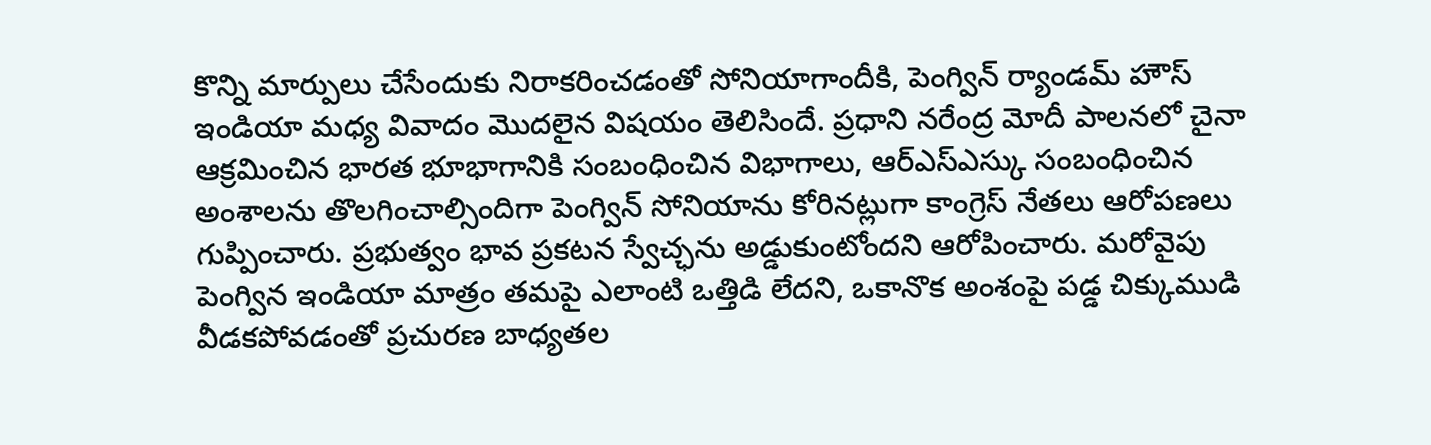కొన్ని మార్పులు చేసేందుకు నిరాకరించడంతో సోనియాగాందీకి, పెంగ్విన్ ర్యాండమ్ హౌస్ ఇండియా మధ్య వివాదం మొదలైన విషయం తెలిసిందే. ప్రధాని నరేంద్ర మోదీ పాలనలో చైనా ఆక్రమించిన భారత భూభాగానికి సంబంధించిన విభాగాలు, ఆర్ఎస్ఎస్కు సంబంధించిన అంశాలను తొలగించాల్సిందిగా పెంగ్విన్ సోనియాను కోరినట్లుగా కాంగ్రెస్ నేతలు ఆరోపణలు గుప్పించారు. ప్రభుత్వం భావ ప్రకటన స్వేచ్ఛను అడ్డుకుంటోందని ఆరోపించారు. మరోవైపు పెంగ్విన ఇండియా మాత్రం తమపై ఎలాంటి ఒత్తిడి లేదని, ఒకానొక అంశంపై పడ్డ చిక్కుముడి వీడకపోవడంతో ప్రచురణ బాధ్యతల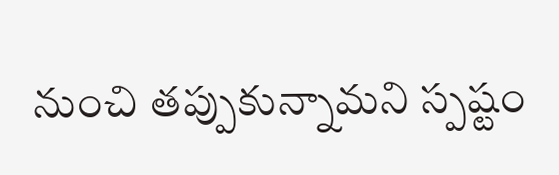నుంచి తప్పుకున్నామని స్పష్టం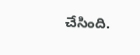చేసింది.